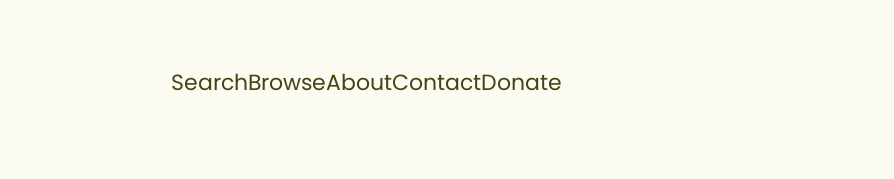SearchBrowseAboutContactDonate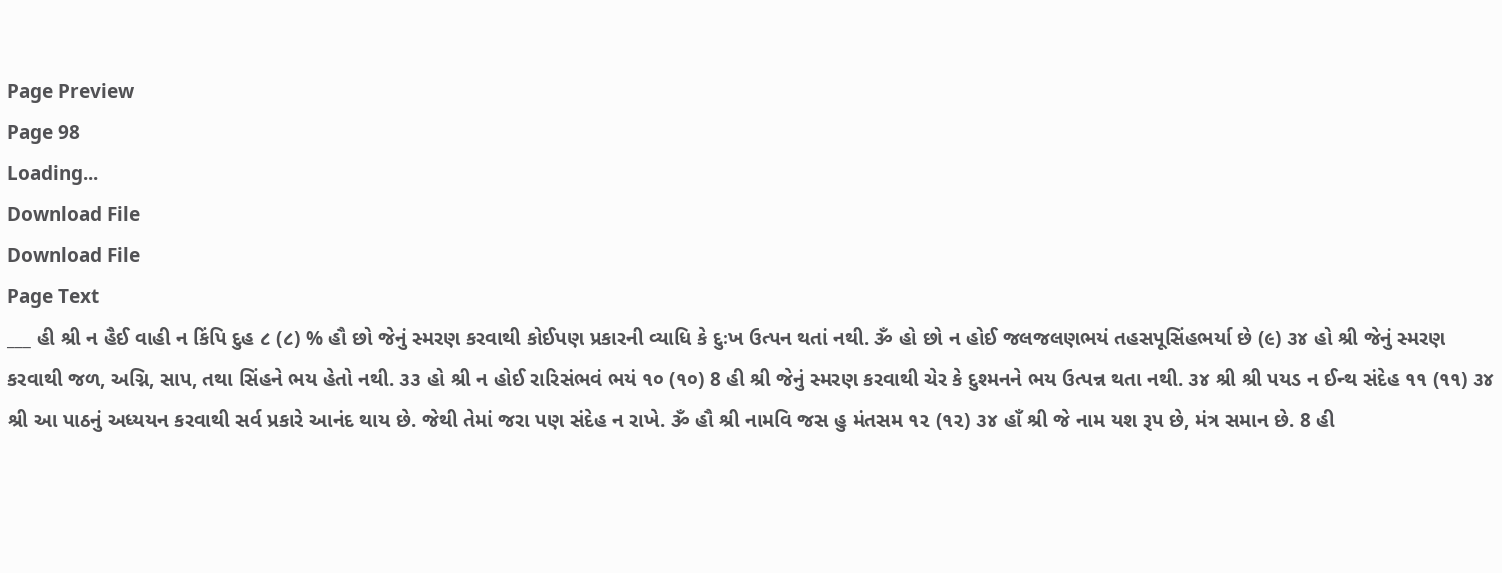Page Preview
Page 98
Loading...
Download File
Download File
Page Text
___ હી શ્રી ન હૈઈ વાહી ન કિંપિ દુહ ૮ (૮) % હૌ છો જેનું સ્મરણ કરવાથી કોઈપણ પ્રકારની વ્યાધિ કે દુઃખ ઉત્પન થતાં નથી. ૐ હો છો ન હોઈ જલજલણભયં તહસપૂસિંહભર્યા છે (૯) ૩૪ હો શ્રી જેનું સ્મરણ કરવાથી જળ, અગ્નિ, સાપ, તથા સિંહને ભય હેતો નથી. ૩૩ હો શ્રી ન હોઈ રારિસંભવં ભયં ૧૦ (૧૦) 8 હી શ્રી જેનું સ્મરણ કરવાથી ચેર કે દુશ્મનને ભય ઉત્પન્ન થતા નથી. ૩૪ શ્રી શ્રી પયડ ન ઈન્થ સંદેહ ૧૧ (૧૧) ૩૪ શ્રી આ પાઠનું અધ્યયન કરવાથી સર્વ પ્રકારે આનંદ થાય છે. જેથી તેમાં જરા પણ સંદેહ ન રાખે. ૐ હૌ શ્રી નામવિ જસ હુ મંતસમ ૧૨ (૧૨) ૩૪ હાઁ શ્રી જે નામ યશ રૂપ છે, મંત્ર સમાન છે. 8 હી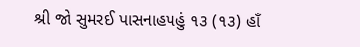શ્રી જો સુમરઈ પાસનાહ૫હું ૧૩ (૧૩) હાઁ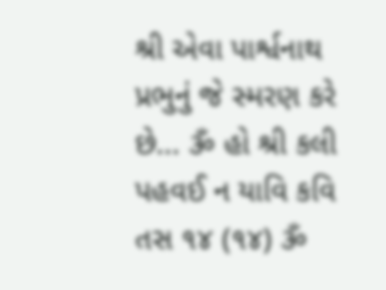શ્રી એવા પાર્શ્વનાથ પ્રભુનું જે સ્મરણ કરે છે... ૐ હો શ્રી કલી પહવઈ ન યાવિ કવિ તસ ૧૪ (૧૪) ૐ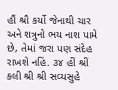હૌં શ્રૌ કર્યો જેનાથી ચાર અને શત્રુનો ભય નાશ પામે છે, તેમાં જરા પણ સંદેહ રાખશે નહિં. ૩૪ હીં શ્રીં કલી શ્રી શ્રી સવ્યસુહે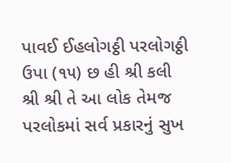પાવઈ ઈહલોગઠ્ઠી પરલોગઠ્ઠી ઉપા (૧૫) છ હી શ્રી કલી શ્રી શ્રી તે આ લોક તેમજ પરલોકમાં સર્વ પ્રકારનું સુખ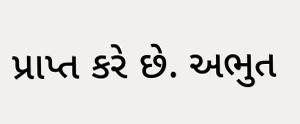પ્રાપ્ત કરે છે. અભુત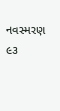નવસ્મરણ ૯૩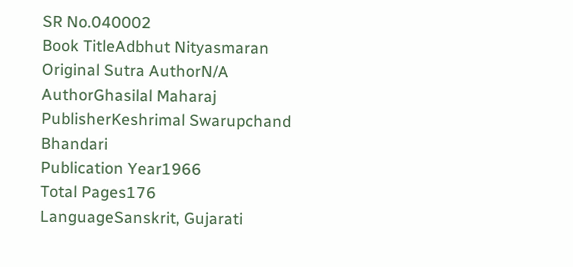SR No.040002
Book TitleAdbhut Nityasmaran
Original Sutra AuthorN/A
AuthorGhasilal Maharaj
PublisherKeshrimal Swarupchand Bhandari
Publication Year1966
Total Pages176
LanguageSanskrit, Gujarati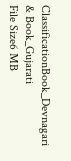ClassificationBook_Devnagari & Book_Gujarati
File Size6 MB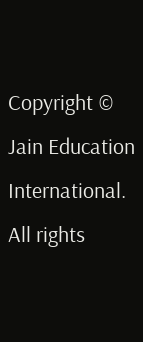Copyright © Jain Education International. All rights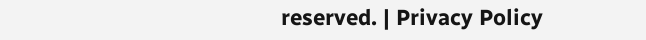reserved. | Privacy Policy